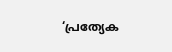‘പ്രത്യേക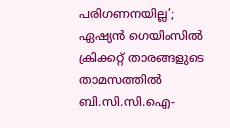പരിഗണനയില്ല’; ഏഷ്യന്‍ ഗെയിംസില്‍ ക്രിക്കറ്റ് താരങ്ങളുടെ താമസത്തില്‍ ബി.സി.സി.ഐ-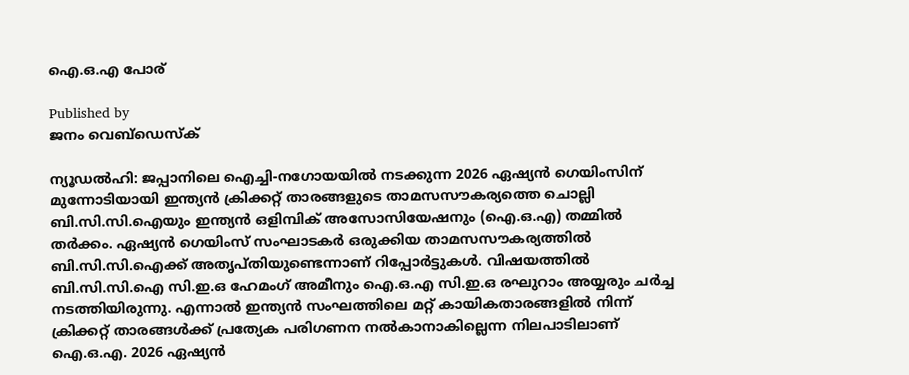ഐ.ഒ.എ പോര്

Published by
ജനം വെബ്‌ഡെസ്ക്

ന്യൂഡല്‍ഹി: ജപ്പാനിലെ ഐച്ചി-നഗോയയില്‍ നടക്കുന്ന 2026 ഏഷ്യന്‍ ഗെയിംസിന് മുന്നോടിയായി ഇന്ത്യന്‍ ക്രിക്കറ്റ് താരങ്ങളുടെ താമസസൗകര്യത്തെ ചൊല്ലി ബി.സി.സി.ഐയും ഇന്ത്യന്‍ ഒളിമ്പിക് അസോസിയേഷനും (ഐ.ഒ.എ) തമ്മില്‍ തര്‍ക്കം. ഏഷ്യന്‍ ഗെയിംസ് സംഘാടകര്‍ ഒരുക്കിയ താമസസൗകര്യത്തില്‍ ബി.സി.സി.ഐക്ക് അതൃപ്തിയുണ്ടെന്നാണ് റിപ്പോര്‍ട്ടുകള്‍. വിഷയത്തില്‍ ബി.സി.സി.ഐ സി.ഇ.ഒ ഹേമംഗ് അമീനും ഐ.ഒ.എ സി.ഇ.ഒ രഘുറാം അയ്യരും ചര്‍ച്ച നടത്തിയിരുന്നു. എന്നാല്‍ ഇന്ത്യന്‍ സംഘത്തിലെ മറ്റ് കായികതാരങ്ങളില്‍ നിന്ന് ക്രിക്കറ്റ് താരങ്ങള്‍ക്ക് പ്രത്യേക പരിഗണന നല്‍കാനാകില്ലെന്ന നിലപാടിലാണ് ഐ.ഒ.എ. 2026 ഏഷ്യന്‍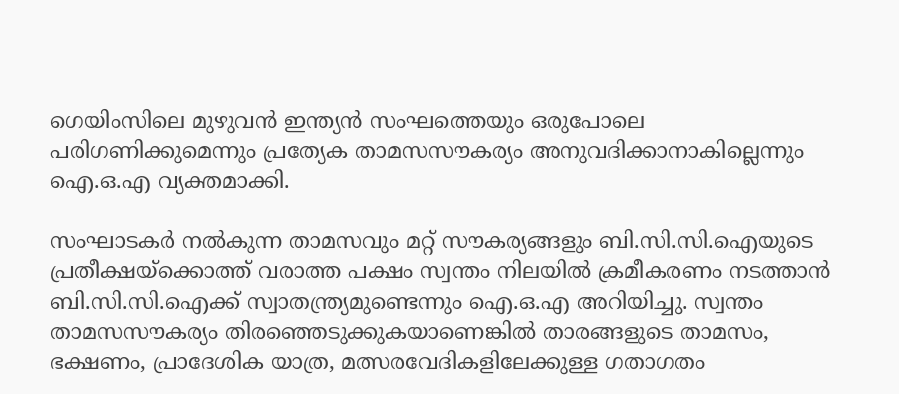ഗെയിംസിലെ മുഴുവന്‍ ഇന്ത്യന്‍ സംഘത്തെയും ഒരുപോലെ പരിഗണിക്കുമെന്നും പ്രത്യേക താമസസൗകര്യം അനുവദിക്കാനാകില്ലെന്നും ഐ.ഒ.എ വ്യക്തമാക്കി.

സംഘാടകര്‍ നല്‍കുന്ന താമസവും മറ്റ് സൗകര്യങ്ങളും ബി.സി.സി.ഐയുടെ പ്രതീക്ഷയ്‌ക്കൊത്ത് വരാത്ത പക്ഷം സ്വന്തം നിലയില്‍ ക്രമീകരണം നടത്താന്‍ ബി.സി.സി.ഐക്ക് സ്വാതന്ത്ര്യമുണ്ടെന്നും ഐ.ഒ.എ അറിയിച്ചു. സ്വന്തം താമസസൗകര്യം തിരഞ്ഞെടുക്കുകയാണെങ്കില്‍ താരങ്ങളുടെ താമസം, ഭക്ഷണം, പ്രാദേശിക യാത്ര, മത്സരവേദികളിലേക്കുള്ള ഗതാഗതം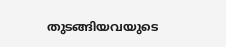തുടങ്ങിയവയുടെ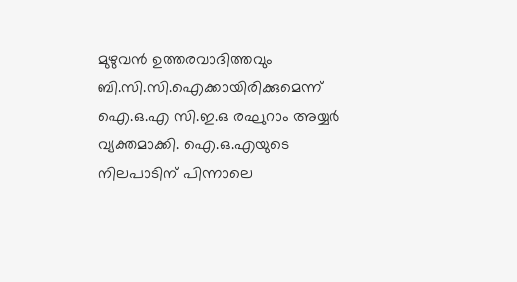മുഴുവന്‍ ഉത്തരവാദിത്തവും ബി.സി.സി.ഐക്കായിരിക്കുമെന്ന് ഐ.ഒ.എ സി.ഇ.ഒ രഘുറാം അയ്യര്‍ വ്യക്തമാക്കി. ഐ.ഒ.എയുടെ നിലപാടിന് പിന്നാലെ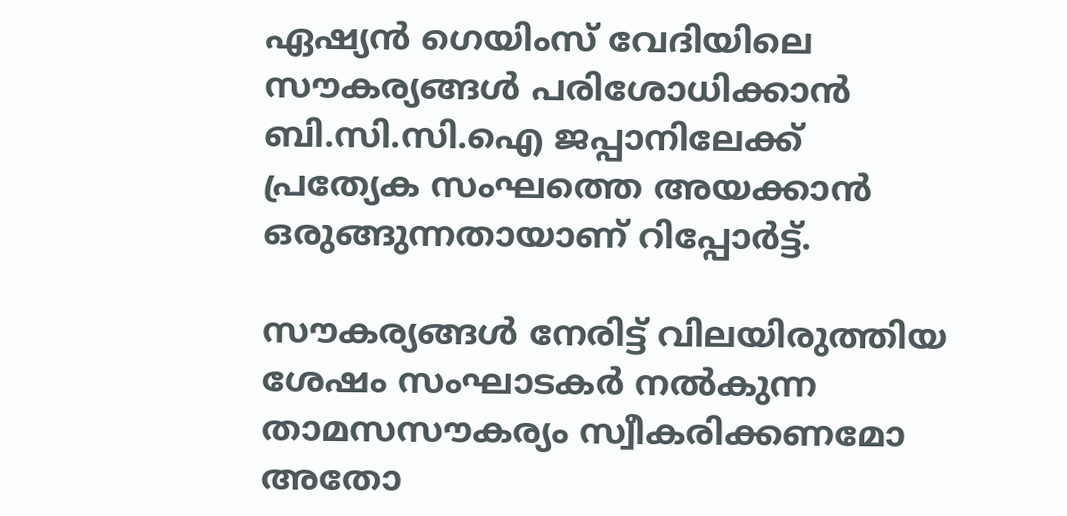ഏഷ്യന്‍ ഗെയിംസ് വേദിയിലെ സൗകര്യങ്ങള്‍ പരിശോധിക്കാന്‍ ബി.സി.സി.ഐ ജപ്പാനിലേക്ക് പ്രത്യേക സംഘത്തെ അയക്കാന്‍ ഒരുങ്ങുന്നതായാണ് റിപ്പോര്‍ട്ട്.

സൗകര്യങ്ങള്‍ നേരിട്ട് വിലയിരുത്തിയ ശേഷം സംഘാടകര്‍ നല്‍കുന്ന താമസസൗകര്യം സ്വീകരിക്കണമോ അതോ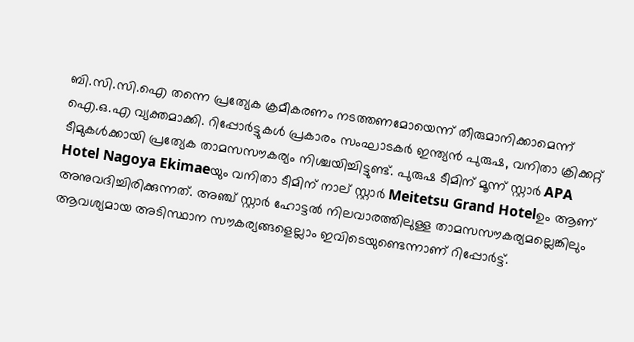ബി.സി.സി.ഐ തന്നെ പ്രത്യേക ക്രമീകരണം നടത്തണമോയെന്ന് തീരുമാനിക്കാമെന്ന് ഐ.ഒ.എ വ്യക്തമാക്കി. റിപ്പോര്‍ട്ടുകള്‍ പ്രകാരം സംഘാടകര്‍ ഇന്ത്യന്‍ പുരുഷ, വനിതാ ക്രിക്കറ്റ് ടീമുകള്‍ക്കായി പ്രത്യേക താമസസൗകര്യം നിശ്ചയിച്ചിട്ടുണ്ട്. പുരുഷ ടീമിന് മൂന്ന് സ്റ്റാര്‍ APA Hotel Nagoya Ekimaeയും വനിതാ ടീമിന് നാല് സ്റ്റാര്‍ Meitetsu Grand Hotelഉം ആണ് അനുവദിച്ചിരിക്കുന്നത്. അഞ്ച് സ്റ്റാര്‍ ഹോട്ടല്‍ നിലവാരത്തിലുള്ള താമസസൗകര്യമല്ലെങ്കിലും ആവശ്യമായ അടിസ്ഥാന സൗകര്യങ്ങളെല്ലാം ഇവിടെയുണ്ടെന്നാണ് റിപ്പോര്‍ട്ട്.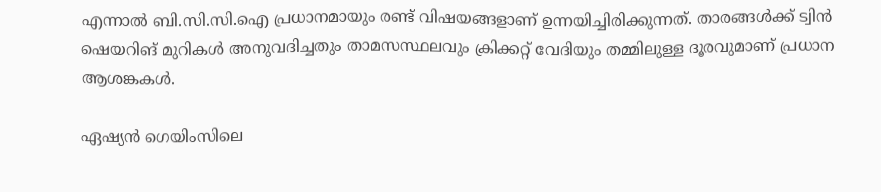എന്നാല്‍ ബി.സി.സി.ഐ പ്രധാനമായും രണ്ട് വിഷയങ്ങളാണ് ഉന്നയിച്ചിരിക്കുന്നത്. താരങ്ങള്‍ക്ക് ട്വിന്‍ ഷെയറിങ് മുറികള്‍ അനുവദിച്ചതും താമസസ്ഥലവും ക്രിക്കറ്റ് വേദിയും തമ്മിലുള്ള ദൂരവുമാണ് പ്രധാന ആശങ്കകള്‍.

ഏഷ്യന്‍ ഗെയിംസിലെ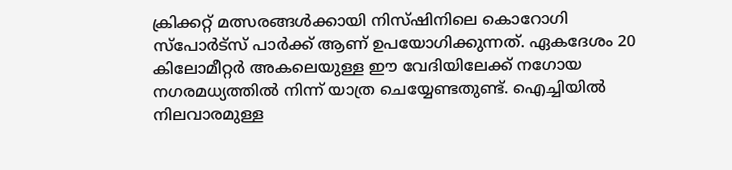ക്രിക്കറ്റ് മത്സരങ്ങള്‍ക്കായി നിസ്ഷിനിലെ കൊറോഗി സ്‌പോര്‍ട്‌സ് പാര്‍ക്ക് ആണ് ഉപയോഗിക്കുന്നത്. ഏകദേശം 20 കിലോമീറ്റര്‍ അകലെയുള്ള ഈ വേദിയിലേക്ക് നഗോയ നഗരമധ്യത്തില്‍ നിന്ന് യാത്ര ചെയ്യേണ്ടതുണ്ട്. ഐച്ചിയില്‍ നിലവാരമുള്ള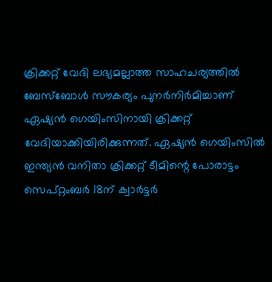ക്രിക്കറ്റ് വേദി ലഭ്യമല്ലാത്ത സാഹചര്യത്തില്‍ ബേസ്‌ബോള്‍ സൗകര്യം പുനര്‍നിര്‍മിച്ചാണ് ഏഷ്യന്‍ ഗെയിംസിനായി ക്രിക്കറ്റ് വേദിയാക്കിയിരിക്കുന്നത്. ഏഷ്യന്‍ ഗെയിംസില്‍ ഇന്ത്യന്‍ വനിതാ ക്രിക്കറ്റ് ടീമിന്റെ പോരാട്ടം സെപ്റ്റംബര്‍ 18ന് ക്വാര്‍ട്ടര്‍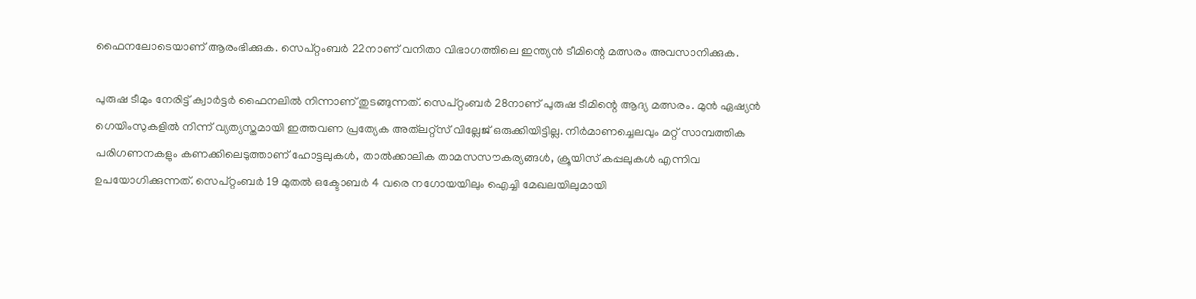ഫൈനലോടെയാണ് ആരംഭിക്കുക. സെപ്റ്റംബര്‍ 22നാണ് വനിതാ വിഭാഗത്തിലെ ഇന്ത്യന്‍ ടീമിന്റെ മത്സരം അവസാനിക്കുക.

പുരുഷ ടീമും നേരിട്ട് ക്വാര്‍ട്ടര്‍ ഫൈനലില്‍ നിന്നാണ് തുടങ്ങുന്നത്. സെപ്റ്റംബര്‍ 28നാണ് പുരുഷ ടീമിന്റെ ആദ്യ മത്സരം. മുന്‍ ഏഷ്യന്‍ ഗെയിംസുകളില്‍ നിന്ന് വ്യത്യസ്തമായി ഇത്തവണ പ്രത്യേക അത്‌ലറ്റ്‌സ് വില്ലേജ് ഒരുക്കിയിട്ടില്ല. നിര്‍മാണച്ചെലവും മറ്റ് സാമ്പത്തിക പരിഗണനകളും കണക്കിലെടുത്താണ് ഹോട്ടലുകള്‍, താല്‍ക്കാലിക താമസസൗകര്യങ്ങള്‍, ക്രൂയിസ് കപ്പലുകള്‍ എന്നിവ ഉപയോഗിക്കുന്നത്. സെപ്റ്റംബര്‍ 19 മുതല്‍ ഒക്ടോബര്‍ 4 വരെ നഗോയയിലും ഐച്ചി മേഖലയിലുമായി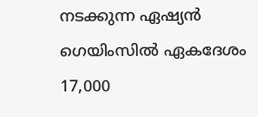നടക്കുന്ന ഏഷ്യന്‍ ഗെയിംസില്‍ ഏകദേശം 17,000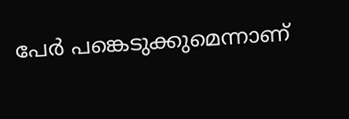പേര്‍ പങ്കെടുക്കുമെന്നാണ്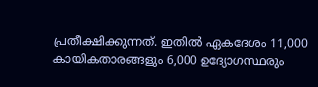പ്രതീക്ഷിക്കുന്നത്. ഇതില്‍ ഏകദേശം 11,000 കായികതാരങ്ങളും 6,000 ഉദ്യോഗസ്ഥരും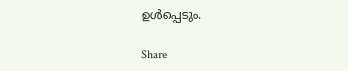ഉള്‍പ്പെടും.

Share